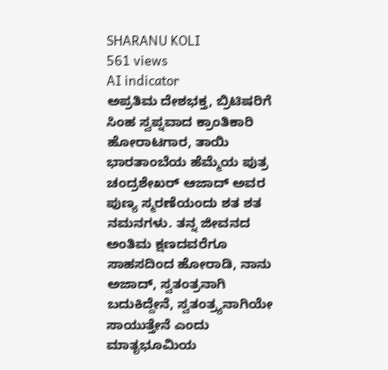SHARANU KOLI
561 views
AI indicator
ಅಪ್ರತಿಮ ದೇಶಭಕ್ತ, ಬ್ರಿಟಿಷರಿಗೆ ಸಿಂಹ ಸ್ವಪ್ನವಾದ ಕ್ರಾಂತಿಕಾರಿ ಹೋರಾಟಗಾರ, ತಾಯಿ ಭಾರತಾಂಬೆಯ ಹೆಮ್ಮೆಯ ಪುತ್ರ ಚಂದ್ರಶೇಖರ್ ಆಜಾದ್ ಅವರ ಪುಣ್ಯ ಸ್ಮರಣೆಯಂದು ಶತ ಶತ ನಮನಗಳು. ತನ್ನ ಜೀವನದ ಅಂತಿಮ ಕ್ಷಣದವರೆಗೂ ಸಾಹಸದಿಂದ ಹೋರಾಡಿ, ನಾನು ಅಜಾದ್, ಸ್ವತಂತ್ರನಾಗಿ ಬದುಕಿದ್ದೇನೆ, ಸ್ವತಂತ್ರ್ಯನಾಗಿಯೇ ಸಾಯುತ್ತೇನೆ ಎಂದು ಮಾತೃಭೂಮಿಯ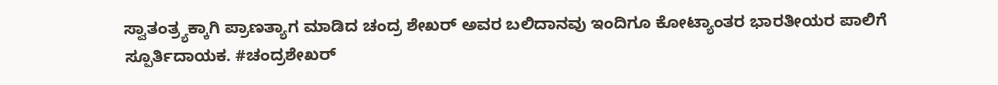ಸ್ವಾತಂತ್ರ್ಯಕ್ಕಾಗಿ ಪ್ರಾಣತ್ಯಾಗ ಮಾಡಿದ ಚಂದ್ರ ಶೇಖರ್ ಅವರ ಬಲಿದಾನವು ಇಂದಿಗೂ ಕೋಟ್ಯಾಂತರ ಭಾರತೀಯರ ಪಾಲಿಗೆ ಸ್ಪೂರ್ತಿದಾಯಕ. #ಚಂದ್ರಶೇಖರ್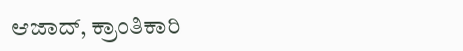ಆಜಾದ್, ಕ್ರಾಂತಿಕಾರಿ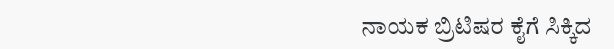ನಾಯಕ ಬ್ರಿಟಿಷರ ಕೈಗೆ ಸಿಕ್ಕಿದ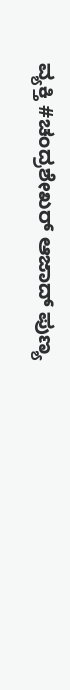ವ್ಯಕ್ತಿ #ಚಂದ್ರಶೇಖರ್ ಆಜಾದ್ ಪುಣ್ಯ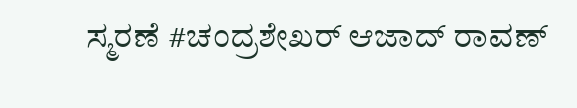ಸ್ಮರಣೆ #ಚಂದ್ರಶೇಖರ್ ಆಜಾದ್ ರಾವಣ್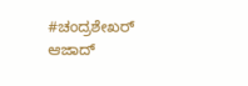#ಚಂದ್ರಶೇಖರ್ ಆಜಾದ್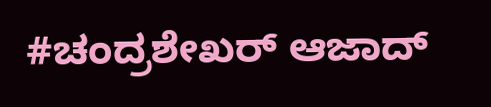#ಚಂದ್ರಶೇಖರ್ ಆಜಾದ್